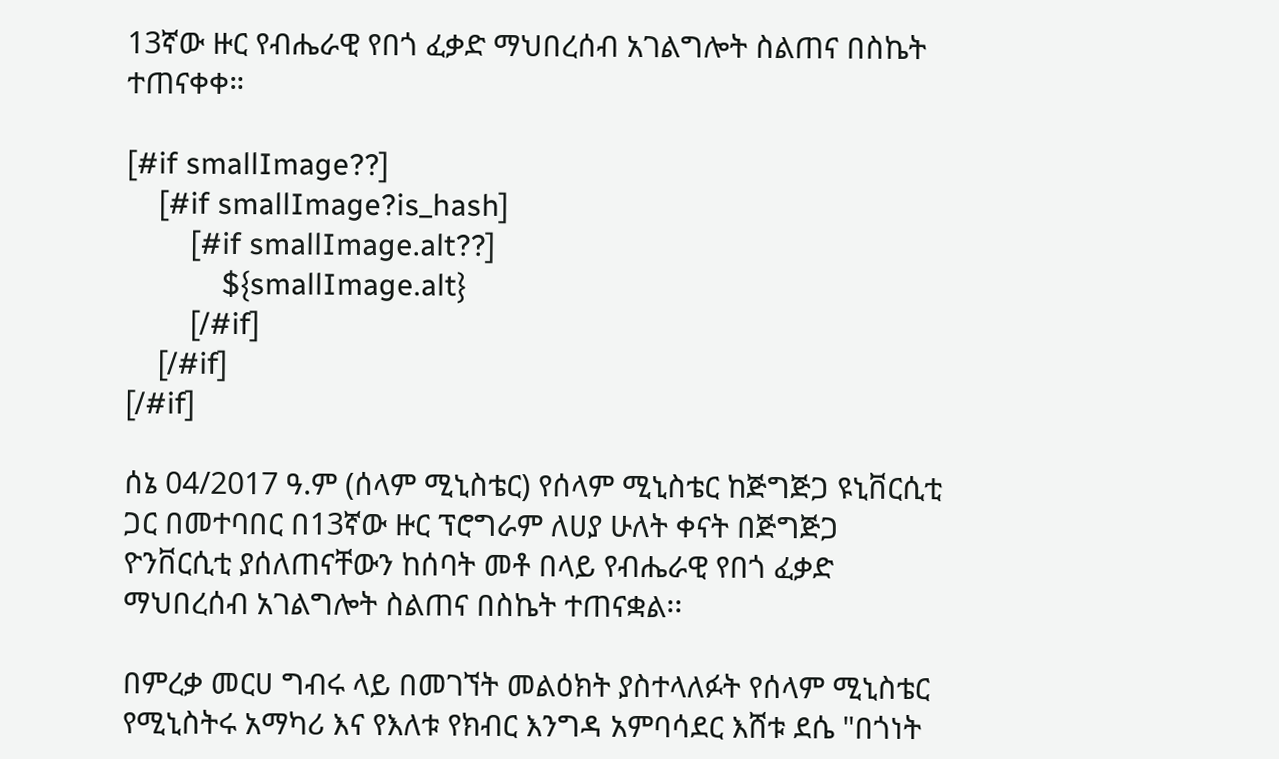13ኛው ዙር የብሔራዊ የበጎ ፈቃድ ማህበረሰብ አገልግሎት ስልጠና በስኬት ተጠናቀቀ።

[#if smallImage??]
    [#if smallImage?is_hash]
        [#if smallImage.alt??]
            ${smallImage.alt}
        [/#if]
    [/#if]
[/#if]

ሰኔ 04/2017 ዓ.ም (ሰላም ሚኒስቴር) የሰላም ሚኒስቴር ከጅግጅጋ ዩኒቨርሲቲ ጋር በመተባበር በ13ኛው ዙር ፕሮግራም ለሀያ ሁለት ቀናት በጅግጅጋ ዮንቨርሲቲ ያሰለጠናቸውን ከሰባት መቶ በላይ የብሔራዊ የበጎ ፈቃድ ማህበረሰብ አገልግሎት ስልጠና በስኬት ተጠናቋል፡፡

በምረቃ መርሀ ግብሩ ላይ በመገኘት መልዕክት ያስተላለፉት የሰላም ሚኒስቴር የሚኒስትሩ አማካሪ እና የእለቱ የክብር እንግዳ አምባሳደር እሸቱ ደሴ "በጎነት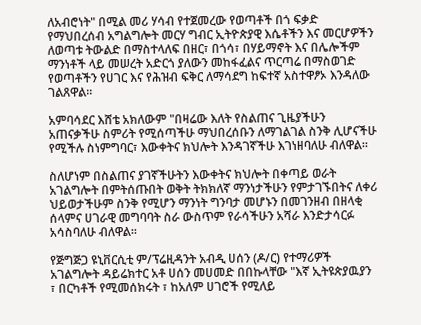ለአብሮነት" በሚል መሪ ሃሳብ የተጀመረው የወጣቶች በጎ ፍቃድ የማህበረሰብ አግልግሎት መርሃ ግብር ኢትዮጵያዊ እሴቶችን እና መርሆዎችን ለወጣቱ ትውልድ በማስተላለፍ በዘር፣ በጎሳ፣ በሃይማኖት እና በሌሎችም ማንነቶች ላይ መሠረት አድርጎ ያለውን መከፋፈልና ጥርጣሬ በማስወገድ የወጣቶችን የሀገር እና የሕዝብ ፍቅር ለማሳደግ ከፍተኛ አስተዋፆኦ እንዳለው ገልጸዋል፡፡

አምባሳደር እሸቴ አክለውም "በዛሬው እለት የስልጠና ጊዜያችሁን አጠናቃችሁ ስምሪት የሚሰጣችሁ ማህበረሰቡን ለማገልገል ስንቅ ሊሆናችሁ የሚችሉ ስነምግባር፣ እውቀትና ክህሎት እንዳገኛችሁ እገነዘባለሁ ብለዋል።

ስለሆነም በስልጠና ያገኛችሁትን እውቀትና ክህሎት በቀጣይ ወራት አገልግሎት በምትሰጡበት ወቅት ትክክለኛ ማንነታችሁን የምታገኙበትና ለቀሪ ህይወታችሁም ስንቅ የሚሆን ማንነት ግንባታ መሆኑን በመገንዘብ በዘላቂ ሰላምና ሀገራዊ መግባባት ስራ ውስጥም የራሳችሁን አሻራ እንድታሳርፉ አሳስባለሁ ብለዋል፡፡

የጅግጅጋ ዩኒቨርሲቲ ም/ፕሬዚዳንት አብዲ ሀሰን (ዶ/ር) የተማሪዎች አገልግሎት ዳይሬክተር አቶ ሀሰን መሀመድ በበኩላቸው "እኛ ኢትዩጵያዉያን ፣ በርካቶች የሚመሰክሩት ፣ ከአለም ሀገሮች የሚለይ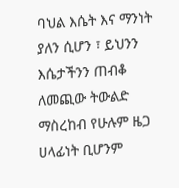ባህል እሴት እና ማንነት ያለን ሲሆን ፣ ይህንን እሴታችንን ጠብቆ ለመጪው ትውልድ ማስረከብ የሁሉም ዜጋ ሀላፊነት ቢሆንም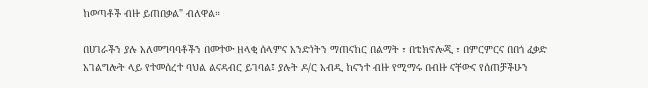ከወጣቶች ብዙ ይጠበቃል" ብለዋል።

በሀገራችን ያሉ አለመግባባቶችን በመተው ዘላቂ ሰላምና አንድነትን ማጠናከር በልማት ፣ በቴክኖሎጂ ፣ በምርምርና በበጎ ፈቃድ አገልግሎት ላይ የተመሰረተ ባህል ልናዳብር ይገባል፤ ያሉት ዶ/ር አብዲ ከናንተ ብዙ የሚማሩ በብዙ ናቸውና የሰጠቻችሁን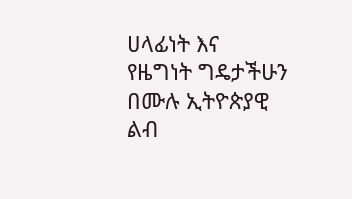ሀላፊነት እና የዜግነት ግዴታችሁን በሙሉ ኢትዮጵያዊ ልብ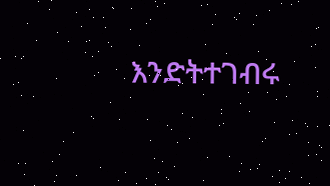እንድትተገብሩ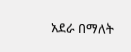አደራ በማለት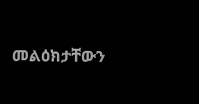መልዕክታቸውን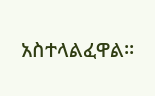አስተላልፈዋል፡፡